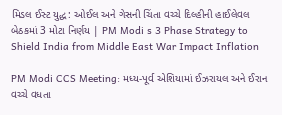મિડલ ઈસ્ટ યુદ્ધ: ઓઈલ અને ગેસની ચિંતા વચ્ચે દિલ્હીની હાઈલેવલ બેઠકમાં 3 મોટા નિર્ણય | PM Modi s 3 Phase Strategy to Shield India from Middle East War Impact Inflation

PM Modi CCS Meeting: મધ્ય-પૂર્વ એશિયામાં ઈઝરાયલ અને ઈરાન વચ્ચે વધતા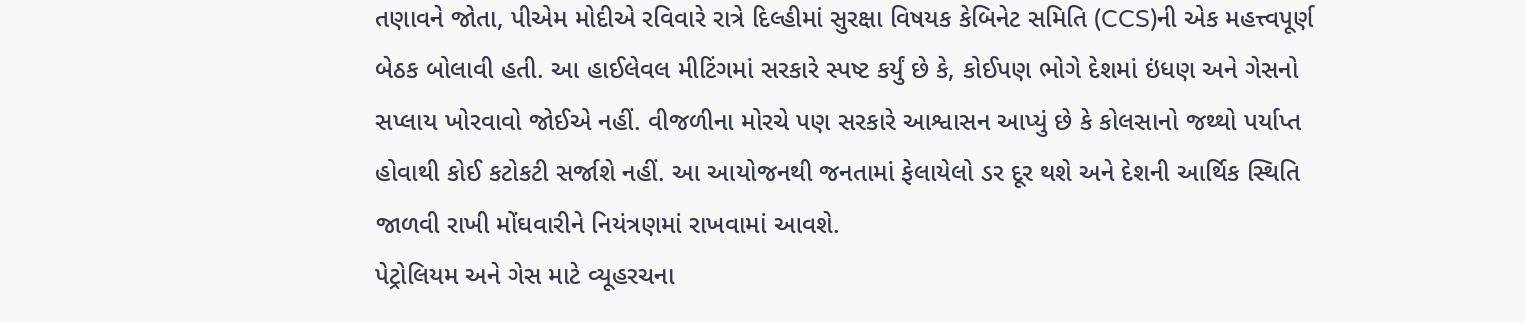તણાવને જોતા, પીએમ મોદીએ રવિવારે રાત્રે દિલ્હીમાં સુરક્ષા વિષયક કેબિનેટ સમિતિ (CCS)ની એક મહત્ત્વપૂર્ણ બેઠક બોલાવી હતી. આ હાઈલેવલ મીટિંગમાં સરકારે સ્પષ્ટ કર્યું છે કે, કોઈપણ ભોગે દેશમાં ઇંધણ અને ગેસનો સપ્લાય ખોરવાવો જોઈએ નહીં. વીજળીના મોરચે પણ સરકારે આશ્વાસન આપ્યું છે કે કોલસાનો જથ્થો પર્યાપ્ત હોવાથી કોઈ કટોકટી સર્જાશે નહીં. આ આયોજનથી જનતામાં ફેલાયેલો ડર દૂર થશે અને દેશની આર્થિક સ્થિતિ જાળવી રાખી મોંઘવારીને નિયંત્રણમાં રાખવામાં આવશે.
પેટ્રોલિયમ અને ગેસ માટે વ્યૂહરચના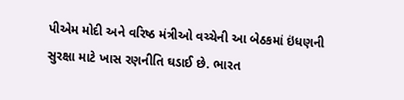પીએમ મોદી અને વરિષ્ઠ મંત્રીઓ વચ્ચેની આ બેઠકમાં ઇંધણની સુરક્ષા માટે ખાસ રણનીતિ ઘડાઈ છે. ભારત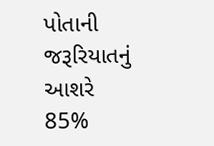પોતાની જરૂરિયાતનું આશરે 85%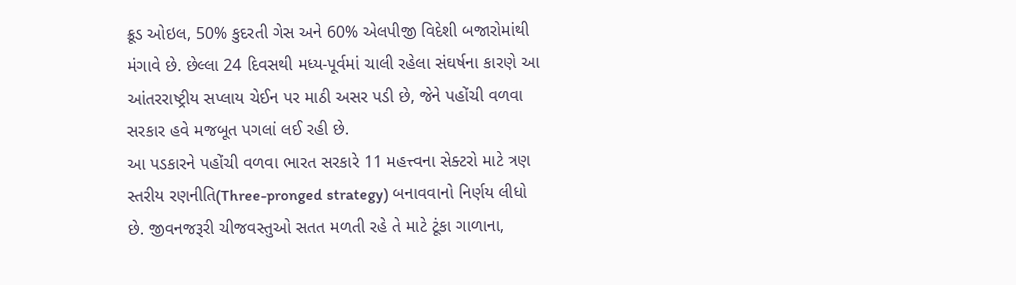ક્રૂડ ઓઇલ, 50% કુદરતી ગેસ અને 60% એલપીજી વિદેશી બજારોમાંથી મંગાવે છે. છેલ્લા 24 દિવસથી મધ્ય-પૂર્વમાં ચાલી રહેલા સંઘર્ષના કારણે આ આંતરરાષ્ટ્રીય સપ્લાય ચેઈન પર માઠી અસર પડી છે, જેને પહોંચી વળવા સરકાર હવે મજબૂત પગલાં લઈ રહી છે.
આ પડકારને પહોંચી વળવા ભારત સરકારે 11 મહત્ત્વના સેક્ટરો માટે ત્રણ સ્તરીય રણનીતિ(Three-pronged strategy) બનાવવાનો નિર્ણય લીધો છે. જીવનજરૂરી ચીજવસ્તુઓ સતત મળતી રહે તે માટે ટૂંકા ગાળાના,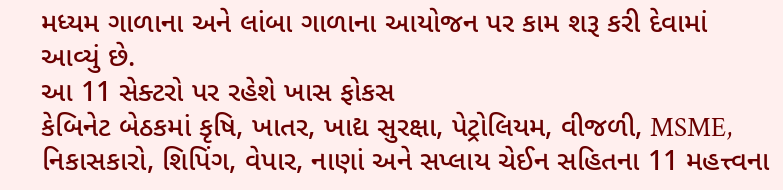મધ્યમ ગાળાના અને લાંબા ગાળાના આયોજન પર કામ શરૂ કરી દેવામાં આવ્યું છે.
આ 11 સેક્ટરો પર રહેશે ખાસ ફોકસ
કેબિનેટ બેઠકમાં કૃષિ, ખાતર, ખાદ્ય સુરક્ષા, પેટ્રોલિયમ, વીજળી, MSME, નિકાસકારો, શિપિંગ, વેપાર, નાણાં અને સપ્લાય ચેઈન સહિતના 11 મહત્ત્વના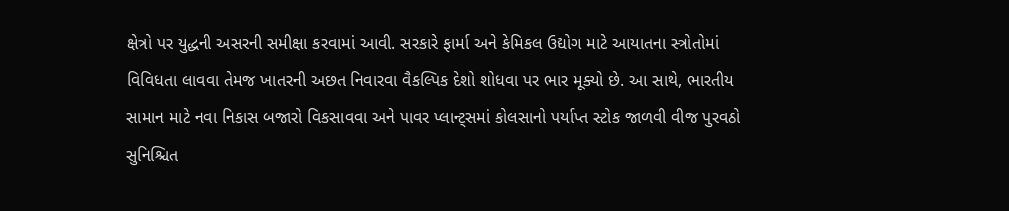ક્ષેત્રો પર યુદ્ધની અસરની સમીક્ષા કરવામાં આવી. સરકારે ફાર્મા અને કેમિકલ ઉદ્યોગ માટે આયાતના સ્ત્રોતોમાં વિવિધતા લાવવા તેમજ ખાતરની અછત નિવારવા વૈકલ્પિક દેશો શોધવા પર ભાર મૂક્યો છે. આ સાથે, ભારતીય સામાન માટે નવા નિકાસ બજારો વિકસાવવા અને પાવર પ્લાન્ટ્સમાં કોલસાનો પર્યાપ્ત સ્ટોક જાળવી વીજ પુરવઠો સુનિશ્ચિત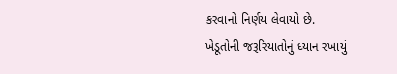કરવાનો નિર્ણય લેવાયો છે.
ખેડૂતોની જરૂરિયાતોનું ધ્યાન રખાયું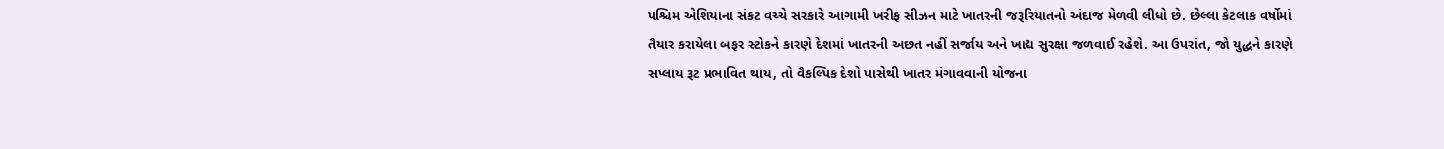પશ્ચિમ એશિયાના સંકટ વચ્ચે સરકારે આગામી ખરીફ સીઝન માટે ખાતરની જરૂરિયાતનો અંદાજ મેળવી લીધો છે. છેલ્લા કેટલાક વર્ષોમાં તૈયાર કરાયેલા બફર સ્ટોકને કારણે દેશમાં ખાતરની અછત નહીં સર્જાય અને ખાદ્ય સુરક્ષા જળવાઈ રહેશે. આ ઉપરાંત, જો યુદ્ધને કારણે સપ્લાય રૂટ પ્રભાવિત થાય, તો વૈકલ્પિક દેશો પાસેથી ખાતર મંગાવવાની યોજના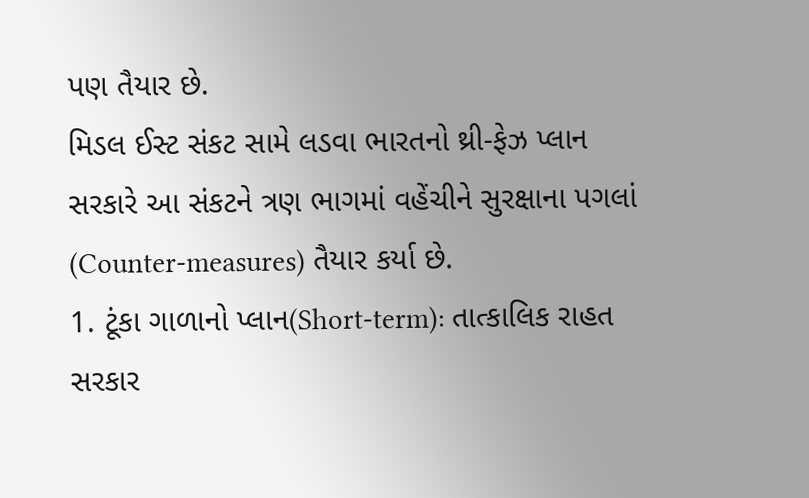પણ તૈયાર છે.
મિડલ ઈસ્ટ સંકટ સામે લડવા ભારતનો થ્રી-ફેઝ પ્લાન
સરકારે આ સંકટને ત્રણ ભાગમાં વહેંચીને સુરક્ષાના પગલાં (Counter-measures) તૈયાર કર્યા છે.
1. ટૂંકા ગાળાનો પ્લાન(Short-term): તાત્કાલિક રાહત
સરકાર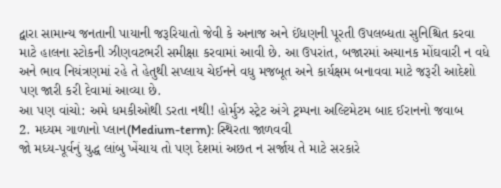દ્વારા સામાન્ય જનતાની પાયાની જરૂરિયાતો જેવી કે અનાજ અને ઈંધણની પૂરતી ઉપલબ્ધતા સુનિશ્ચિત કરવા માટે હાલના સ્ટોકની ઝીણવટભરી સમીક્ષા કરવામાં આવી છે. આ ઉપરાંત, બજારમાં અચાનક મોંઘવારી ન વધે અને ભાવ નિયંત્રણમાં રહે તે હેતુથી સપ્લાય ચેઈનને વધુ મજબૂત અને કાર્યક્ષમ બનાવવા માટે જરૂરી આદેશો પણ જારી કરી દેવામાં આવ્યા છે.
આ પણ વાંચો: અમે ધમકીઓથી ડરતા નથી! હોર્મુઝ સ્ટ્રેટ અંગે ટ્રમ્પના અલ્ટિમેટમ બાદ ઈરાનનો જવાબ
2. મધ્યમ ગાળાનો પ્લાન(Medium-term): સ્થિરતા જાળવવી
જો મધ્ય-પૂર્વનું યુદ્ધ લાંબુ ખેંચાય તો પણ દેશમાં અછત ન સર્જાય તે માટે સરકારે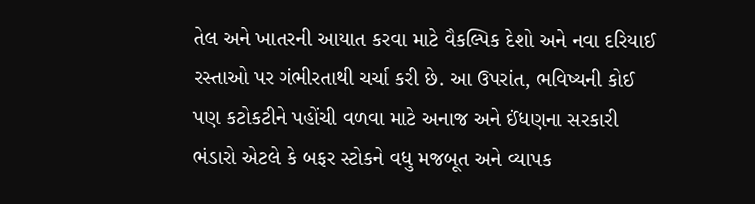તેલ અને ખાતરની આયાત કરવા માટે વૈકલ્પિક દેશો અને નવા દરિયાઈ રસ્તાઓ પર ગંભીરતાથી ચર્ચા કરી છે. આ ઉપરાંત, ભવિષ્યની કોઈ પણ કટોકટીને પહોંચી વળવા માટે અનાજ અને ઈંધણના સરકારી ભંડારો એટલે કે બફર સ્ટોકને વધુ મજબૂત અને વ્યાપક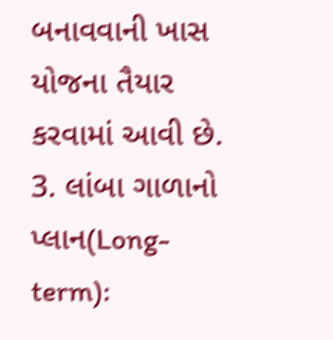બનાવવાની ખાસ યોજના તૈયાર કરવામાં આવી છે.
3. લાંબા ગાળાનો પ્લાન(Long-term):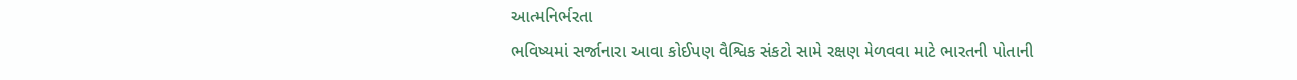આત્મનિર્ભરતા
ભવિષ્યમાં સર્જાનારા આવા કોઈપણ વૈશ્વિક સંકટો સામે રક્ષણ મેળવવા માટે ભારતની પોતાની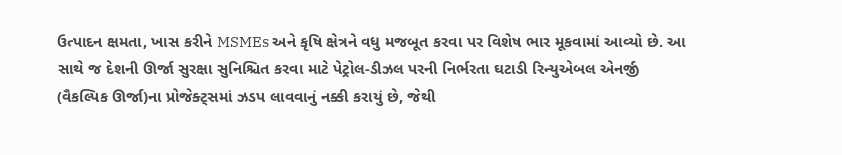ઉત્પાદન ક્ષમતા, ખાસ કરીને MSMEs અને કૃષિ ક્ષેત્રને વધુ મજબૂત કરવા પર વિશેષ ભાર મૂકવામાં આવ્યો છે. આ સાથે જ દેશની ઊર્જા સુરક્ષા સુનિશ્ચિત કરવા માટે પેટ્રોલ-ડીઝલ પરની નિર્ભરતા ઘટાડી રિન્યુએબલ એનર્જી (વૈકલ્પિક ઊર્જા)ના પ્રોજેક્ટ્સમાં ઝડપ લાવવાનું નક્કી કરાયું છે, જેથી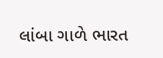લાંબા ગાળે ભારત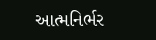આત્મનિર્ભર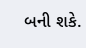બની શકે.